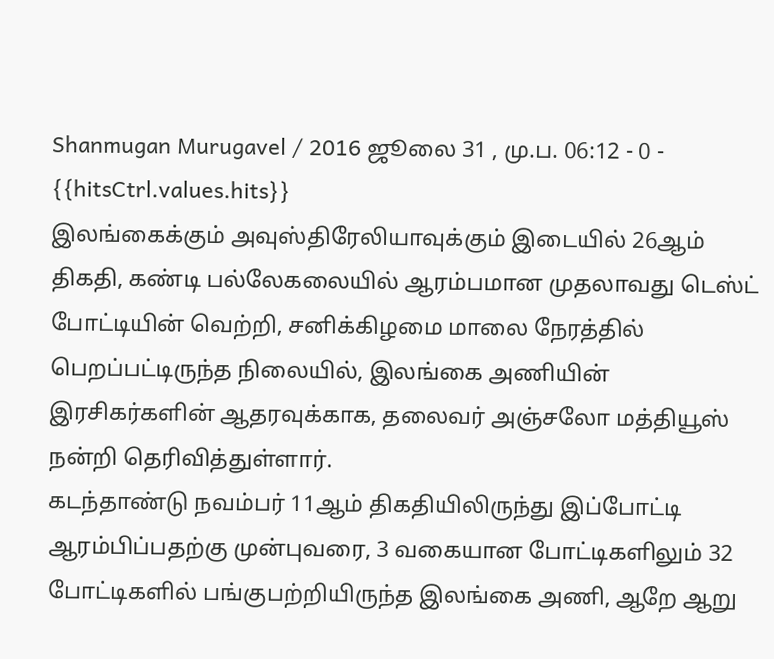Shanmugan Murugavel / 2016 ஜூலை 31 , மு.ப. 06:12 - 0 - {{hitsCtrl.values.hits}}
இலங்கைக்கும் அவுஸ்திரேலியாவுக்கும் இடையில் 26ஆம் திகதி, கண்டி பல்லேகலையில் ஆரம்பமான முதலாவது டெஸ்ட் போட்டியின் வெற்றி, சனிக்கிழமை மாலை நேரத்தில் பெறப்பட்டிருந்த நிலையில், இலங்கை அணியின் இரசிகர்களின் ஆதரவுக்காக, தலைவர் அஞ்சலோ மத்தியூஸ் நன்றி தெரிவித்துள்ளார்.
கடந்தாண்டு நவம்பர் 11ஆம் திகதியிலிருந்து இப்போட்டி ஆரம்பிப்பதற்கு முன்புவரை, 3 வகையான போட்டிகளிலும் 32 போட்டிகளில் பங்குபற்றியிருந்த இலங்கை அணி, ஆறே ஆறு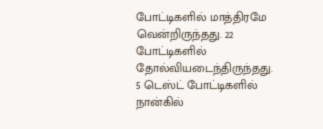போட்டிகளில் மாத்திரமே வென்றிருந்தது. 22 போட்டிகளில் தோல்வியடைந்திருந்தது. 5 டெஸ்ட் போட்டிகளில் நான்கில்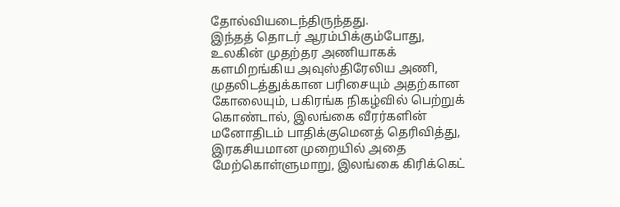தோல்வியடைந்திருந்தது.
இந்தத் தொடர் ஆரம்பிக்கும்போது, உலகின் முதற்தர அணியாகக் களமிறங்கிய அவுஸ்திரேலிய அணி, முதலிடத்துக்கான பரிசையும் அதற்கான கோலையும், பகிரங்க நிகழ்வில் பெற்றுக் கொண்டால், இலங்கை வீரர்களின் மனோதிடம் பாதிக்குமெனத் தெரிவித்து, இரகசியமான முறையில் அதை மேற்கொள்ளுமாறு, இலங்கை கிரிக்கெட்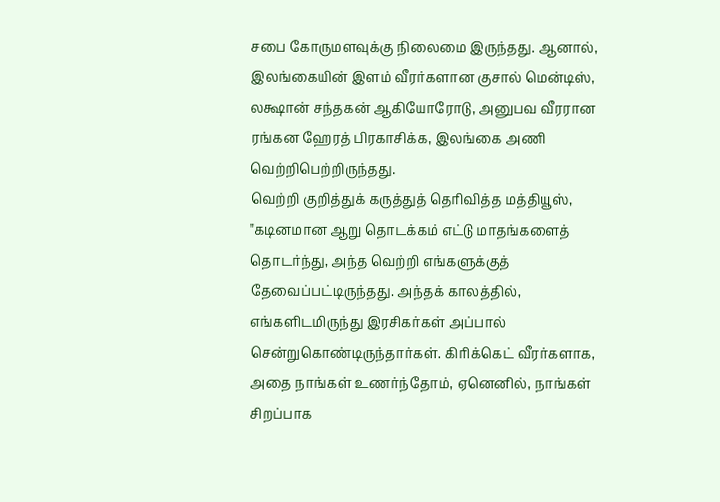சபை கோருமளவுக்கு நிலைமை இருந்தது. ஆனால், இலங்கையின் இளம் வீரர்களான குசால் மென்டிஸ், லக்ஷான் சந்தகன் ஆகியோரோடு, அனுபவ வீரரான ரங்கன ஹேரத் பிரகாசிக்க, இலங்கை அணி வெற்றிபெற்றிருந்தது.
வெற்றி குறித்துக் கருத்துத் தெரிவித்த மத்தியூஸ், "கடினமான ஆறு தொடக்கம் எட்டு மாதங்களைத் தொடர்ந்து, அந்த வெற்றி எங்களுக்குத் தேவைப்பட்டிருந்தது. அந்தக் காலத்தில், எங்களிடமிருந்து இரசிகர்கள் அப்பால் சென்றுகொண்டிருந்தார்கள். கிரிக்கெட் வீரர்களாக, அதை நாங்கள் உணர்ந்தோம், ஏனெனில், நாங்கள் சிறப்பாக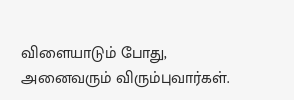விளையாடும் போது, அனைவரும் விரும்புவார்கள்.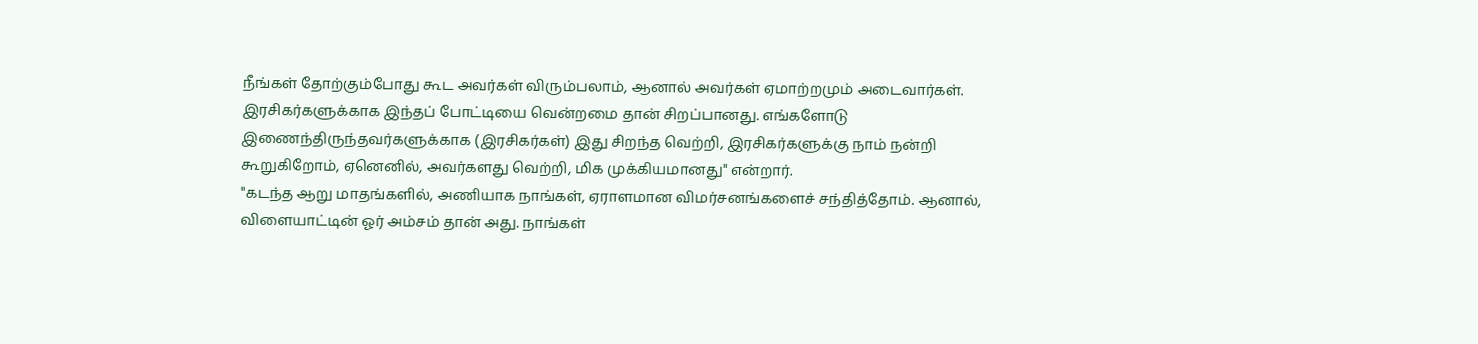நீங்கள் தோற்கும்போது கூட அவர்கள் விரும்பலாம், ஆனால் அவர்கள் ஏமாற்றமும் அடைவார்கள். இரசிகர்களுக்காக இந்தப் போட்டியை வென்றமை தான் சிறப்பானது. எங்களோடு இணைந்திருந்தவர்களுக்காக (இரசிகர்கள்) இது சிறந்த வெற்றி, இரசிகர்களுக்கு நாம் நன்றி கூறுகிறோம், ஏனெனில், அவர்களது வெற்றி, மிக முக்கியமானது" என்றார்.
"கடந்த ஆறு மாதங்களில், அணியாக நாங்கள், ஏராளமான விமர்சனங்களைச் சந்தித்தோம். ஆனால், விளையாட்டின் ஓர் அம்சம் தான் அது. நாங்கள்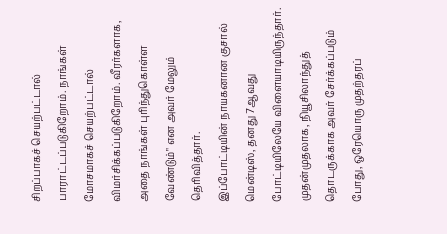சிறப்பாகச் செயற்பட்டால் பாராட்டப்படுகிறோம். நாங்கள் மோசமாகச் செயற்பட்டால் விமர்சிக்கப்படுகிறோம். வீரர்களாக, அதை நாங்கள் புரிந்துகொள்ள வேண்டும்" என அவர் மேலும் தெரிவித்தார்.
இப்போட்டியின் நாயகனான குசால் மென்டிஸ், தனது 7ஆவது போட்டியிலேயே விளையாடியிருந்தார். முதன்முதலாக, நியூசிலாந்துத் தொடருக்காக அவர் சேர்க்கப்படும் போது, ஒரேயொரு முதற்தரப்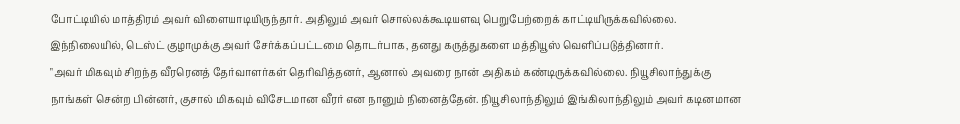போட்டியில் மாத்திரம் அவர் விளையாடியிருந்தார். அதிலும் அவர் சொல்லக்கூடியளவு பெறுபேற்றைக் காட்டியிருக்கவில்லை. இந்நிலையில், டெஸ்ட் குழாமுக்கு அவர் சேர்க்கப்பட்டமை தொடர்பாக, தனது கருத்துகளை மத்தியூஸ் வெளிப்படுத்தினார்.
"அவர் மிகவும் சிறந்த வீரரெனத் தேர்வாளர்கள் தெரிவித்தனர், ஆனால் அவரை நான் அதிகம் கண்டிருக்கவில்லை. நியூசிலாந்துக்கு நாங்கள் சென்ற பின்னர், குசால் மிகவும் விசேடமான வீரர் என நானும் நினைத்தேன். நியூசிலாந்திலும் இங்கிலாந்திலும் அவர் கடினமான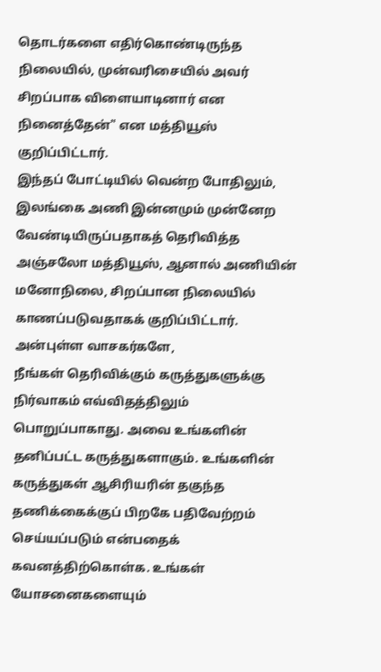தொடர்களை எதிர்கொண்டிருந்த நிலையில், முன்வரிசையில் அவர் சிறப்பாக விளையாடினார் என நினைத்தேன்" என மத்தியூஸ் குறிப்பிட்டார்.
இந்தப் போட்டியில் வென்ற போதிலும், இலங்கை அணி இன்னமும் முன்னேற வேண்டியிருப்பதாகத் தெரிவித்த அஞ்சலோ மத்தியூஸ், ஆனால் அணியின் மனோநிலை, சிறப்பான நிலையில் காணப்படுவதாகக் குறிப்பிட்டார்.
அன்புள்ள வாசகர்களே,
நீங்கள் தெரிவிக்கும் கருத்துகளுக்கு நிர்வாகம் எவ்விதத்திலும் பொறுப்பாகாது. அவை உங்களின் தனிப்பட்ட கருத்துகளாகும். உங்களின் கருத்துகள் ஆசிரியரின் தகுந்த தணிக்கைக்குப் பிறகே பதிவேற்றம் செய்யப்படும் என்பதைக் கவனத்திற்கொள்க. உங்கள் யோசனைகளையும்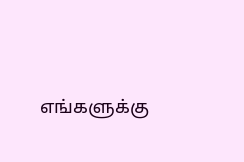எங்களுக்கு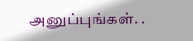அனுப்புங்கள். .